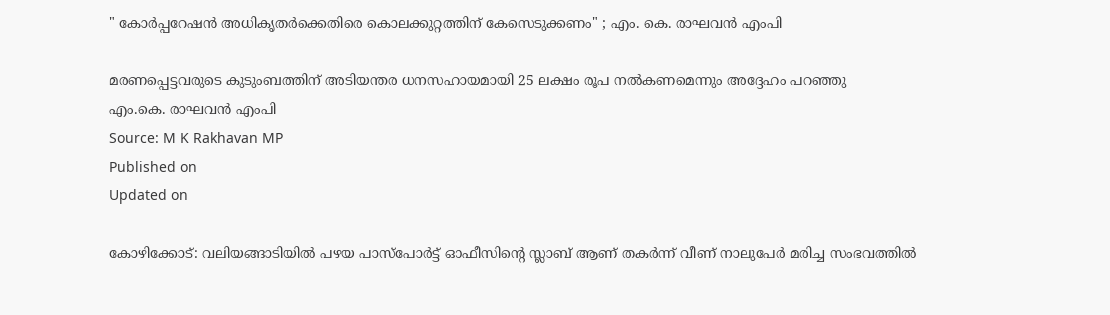" കോർപ്പറേഷൻ അധികൃതർക്കെതിരെ കൊലക്കുറ്റത്തിന് കേസെടുക്കണം" ; എം. കെ. രാഘവൻ എംപി

മരണപ്പെട്ടവരുടെ കുടുംബത്തിന് അടിയന്തര ധനസഹായമായി 25 ലക്ഷം രൂപ നല്‍കണമെന്നും അദ്ദേഹം പറഞ്ഞു
എം.കെ. രാഘവൻ എംപി
Source: M K Rakhavan MP
Published on
Updated on

കോഴിക്കോട്: വലിയങ്ങാടിയിൽ പഴയ പാസ്‌പോര്‍ട്ട് ഓഫീസിന്റെ സ്ലാബ് ആണ് തകര്‍ന്ന് വീണ് നാലുപേർ മരിച്ച സംഭവത്തിൽ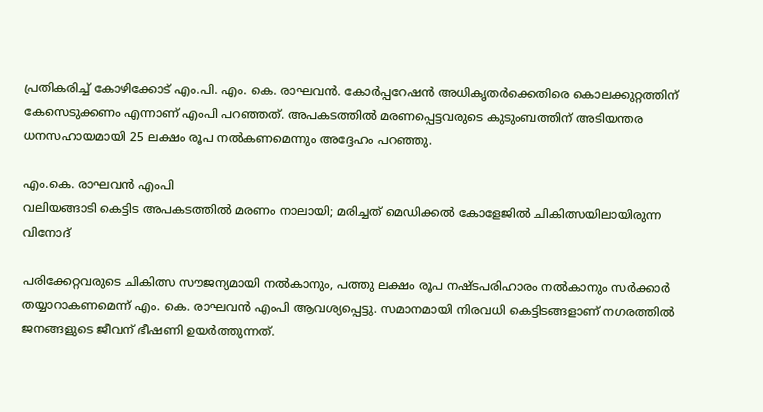പ്രതികരിച്ച് കോഴിക്കോട് എം.പി. എം. കെ. രാഘവൻ. കോർപ്പറേഷൻ അധികൃതർക്കെതിരെ കൊലക്കുറ്റത്തിന് കേസെടുക്കണം എന്നാണ് എംപി പറഞ്ഞത്. അപകടത്തിൽ മരണപ്പെട്ടവരുടെ കുടുംബത്തിന് അടിയന്തര ധനസഹായമായി 25 ലക്ഷം രൂപ നല്‍കണമെന്നും അദ്ദേഹം പറഞ്ഞു.

എം.കെ. രാഘവൻ എംപി
വലിയങ്ങാടി കെട്ടിട അപകടത്തിൽ മരണം നാലായി; മരിച്ചത് മെഡിക്കൽ കോളേജിൽ ചികിത്സയിലായിരുന്ന വിനോദ്

പരിക്കേറ്റവരുടെ ചികിത്സ സൗജന്യമായി നല്‍കാനും, പത്തു ലക്ഷം രൂപ നഷ്ടപരിഹാരം നല്‍കാനും സര്‍ക്കാര്‍ തയ്യാറാകണമെന്ന് എം. കെ. രാഘവൻ എംപി ആവശ്യപ്പെട്ടു. സമാനമായി നിരവധി കെട്ടിടങ്ങളാണ് നഗരത്തില്‍ ജനങ്ങളുടെ ജീവന് ഭീഷണി ഉയർത്തുന്നത്.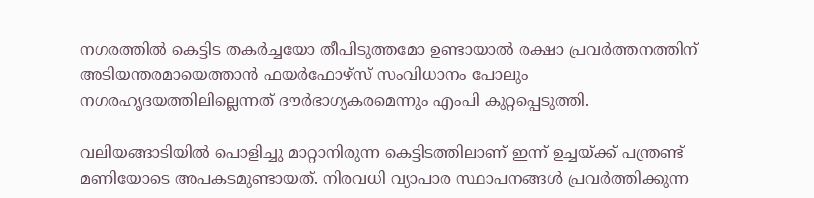നഗരത്തില്‍ കെട്ടിട തകര്‍ച്ചയോ തീപിടുത്തമോ ഉണ്ടായാല്‍ രക്ഷാ പ്രവര്‍ത്തനത്തിന് അടിയന്തരമായെത്താൻ ഫയര്‍ഫോഴ്‌സ് സംവിധാനം പോലും നഗരഹൃദയത്തിലില്ലെന്നത് ദൗർഭാഗ്യകരമെന്നും എംപി കുറ്റപ്പെടുത്തി.

വലിയങ്ങാടിയിൽ പൊളിച്ചു മാറ്റാനിരുന്ന കെട്ടിടത്തിലാണ് ഇന്ന് ഉച്ചയ്ക്ക് പന്ത്രണ്ട് മണിയോടെ അപകടമുണ്ടായത്. നിരവധി വ്യാപാര സ്ഥാപനങ്ങള്‍ പ്രവര്‍ത്തിക്കുന്ന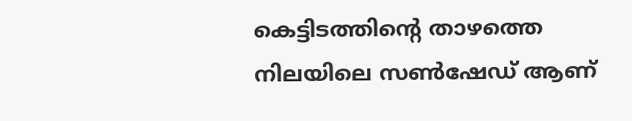കെട്ടിടത്തിന്റെ താഴത്തെ നിലയിലെ സണ്‍ഷേഡ് ആണ്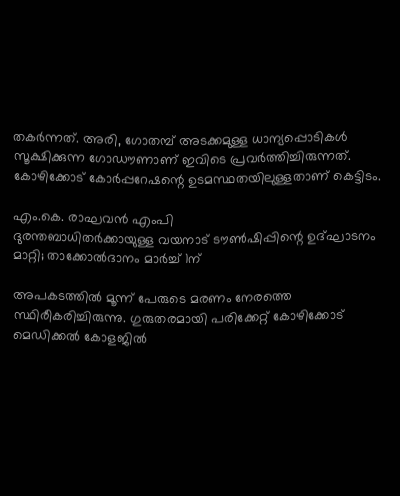തകര്‍ന്നത്. അരി, ഗോതമ്പ് അടക്കമുള്ള ധാന്യപ്പൊടികള്‍ സൂക്ഷിക്കുന്ന ഗോഡൗണാണ് ഇവിടെ പ്രവര്‍ത്തിച്ചിരുന്നത്. കോഴിക്കോട് കോര്‍പ്പറേഷന്റെ ഉടമസ്ഥതയിലുള്ളതാണ് കെട്ടിടം.

എം.കെ. രാഘവൻ എംപി
ദുരന്തബാധിതർക്കായുള്ള വയനാട് ടൗൺഷിപ്പിന്റെ ഉദ്ഘാടനം മാറ്റി; താക്കോൽദാനം മാർച്ച് 1ന്

അപകടത്തിൽ മൂന്ന് പേരുടെ മരണം നേരത്തെ സ്ഥിരീകരിച്ചിരുന്നു. ഗുരുതരമായി പരിക്കേറ്റ് കോഴിക്കോട് മെഡിക്കൽ കോളജിൽ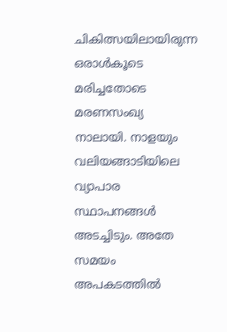ചികിത്സയിലായിരുന്ന ഒരാൾകൂടെ മരിച്ചതോടെ മരണസംഖ്യ നാലായി. നാളയും വലിയങ്ങാടിയിലെ വ്യാപാര സ്ഥാപനങ്ങൾ അടച്ചിടും. അതേ സമയം അപകടത്തിൽ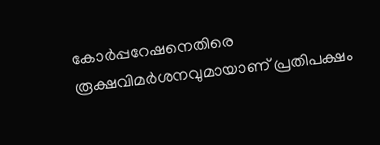കോർപ്പറേഷനെതിരെ രൂക്ഷവിമർശനവുമായാണ് പ്രതിപക്ഷം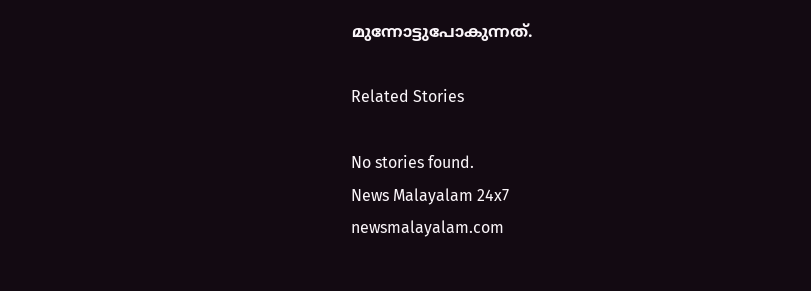മുന്നോട്ടുപോകുന്നത്.

Related Stories

No stories found.
News Malayalam 24x7
newsmalayalam.com